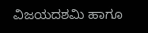ವಿಜಯದಶಮಿ ಹಾಗೂ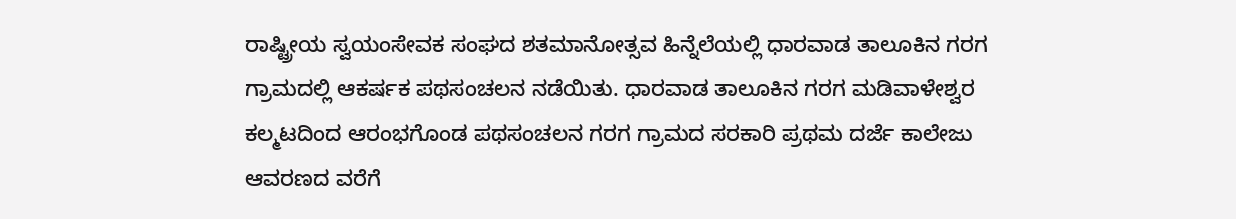ರಾಷ್ಟ್ರೀಯ ಸ್ವಯಂಸೇವಕ ಸಂಘದ ಶತಮಾನೋತ್ಸವ ಹಿನ್ನೆಲೆಯಲ್ಲಿ ಧಾರವಾಡ ತಾಲೂಕಿನ ಗರಗ ಗ್ರಾಮದಲ್ಲಿ ಆಕರ್ಷಕ ಪಥಸಂಚಲನ ನಡೆಯಿತು. ಧಾರವಾಡ ತಾಲೂಕಿನ ಗರಗ ಮಡಿವಾಳೇಶ್ವರ ಕಲ್ಮಟದಿಂದ ಆರಂಭಗೊಂಡ ಪಥಸಂಚಲನ ಗರಗ ಗ್ರಾಮದ ಸರಕಾರಿ ಪ್ರಥಮ ದರ್ಜೆ ಕಾಲೇಜು ಆವರಣದ ವರೆಗೆ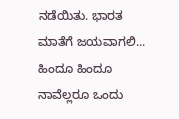ನಡೆಯಿತು. ಭಾರತ ಮಾತೆಗೆ ಜಯವಾಗಲಿ... ಹಿಂದೂ ಹಿಂದೂ ನಾವೆಲ್ಲರೂ ಒಂದು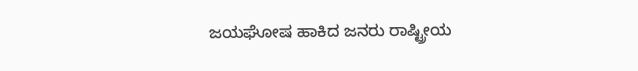ಜಯಘೋಷ ಹಾಕಿದ ಜನರು ರಾಷ್ಟ್ರೀಯ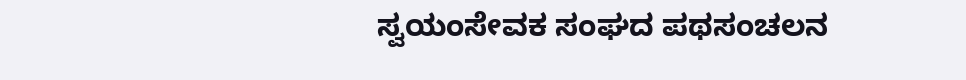ಸ್ವಯಂಸೇವಕ ಸಂಘದ ಪಥಸಂಚಲನ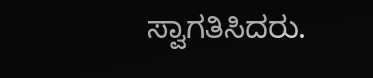ಸ್ವಾಗತಿಸಿದರು.